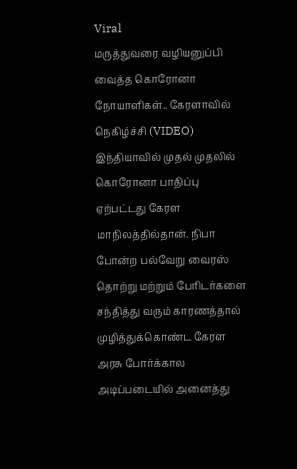Viral
மருத்துவரை வழியனுப்பி வைத்த கொரோனா நோயாளிகள்.. கேரளாவில் நெகிழ்ச்சி (VIDEO)
இந்தியாவில் முதல் முதலில் கொரோனா பாதிப்பு ஏற்பட்டது கேரள மாநிலத்தில்தான். நிபா போன்ற பல்வேறு வைரஸ் தொற்று மற்றும் பேரிடர்களை சந்தித்து வரும் காரணத்தால் முழித்துக்கொண்ட கேரள அரசு போர்க்கால அடிப்படையில் அனைத்து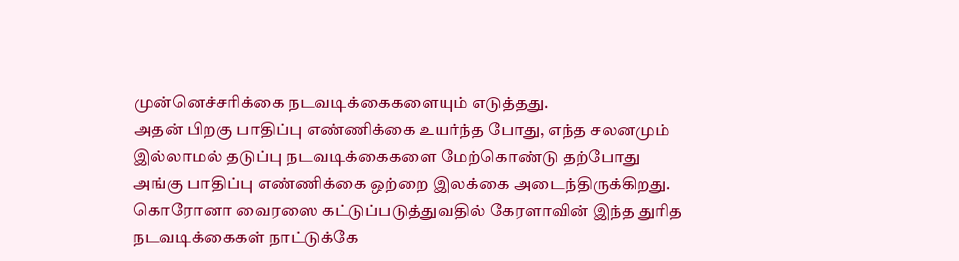முன்னெச்சரிக்கை நடவடிக்கைகளையும் எடுத்தது.
அதன் பிறகு பாதிப்பு எண்ணிக்கை உயர்ந்த போது, எந்த சலனமும் இல்லாமல் தடுப்பு நடவடிக்கைகளை மேற்கொண்டு தற்போது அங்கு பாதிப்பு எண்ணிக்கை ஒற்றை இலக்கை அடைந்திருக்கிறது. கொரோனா வைரஸை கட்டுப்படுத்துவதில் கேரளாவின் இந்த துரித நடவடிக்கைகள் நாட்டுக்கே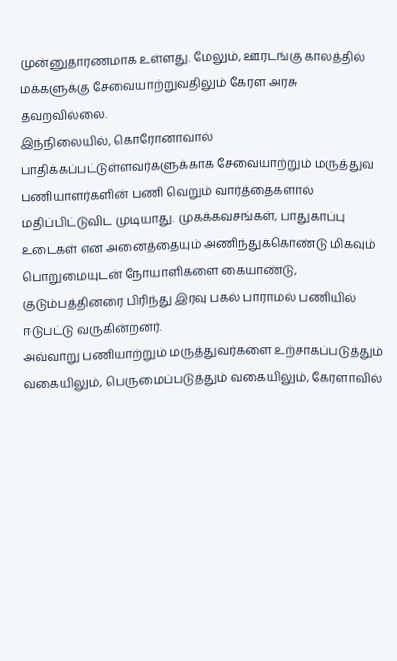முன்னுதாரணமாக உள்ளது. மேலும், ஊரடங்கு காலத்தில் மக்களுக்கு சேவையாற்றுவதிலும் கேரள அரசு தவறவில்லை.
இந்நிலையில், கொரோனாவால் பாதிக்கப்பட்டுள்ளவர்களுக்காக சேவையாற்றும் மருத்துவ பணியாளர்களின் பணி வெறும் வார்த்தைகளால் மதிப்பிட்டுவிட முடியாது. முகக்கவசங்கள், பாதுகாப்பு உடைகள் என அனைத்தையும் அணிந்துக்கொண்டு மிகவும் பொறுமையுடன் நோயாளிகளை கையாண்டு, குடும்பத்தினரை பிரிந்து இரவு பகல் பாராமல் பணியில் ஈடுபட்டு வருகின்றனர்.
அவ்வாறு பணியாற்றும் மருத்துவர்களை உற்சாகப்படுத்தும் வகையிலும், பெருமைப்படுத்தும் வகையிலும், கேரளாவில்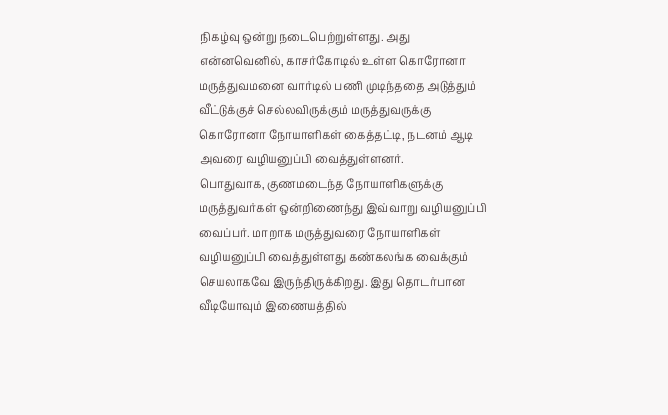நிகழ்வு ஒன்று நடைபெற்றுள்ளது. அது என்னவெனில், காசர்கோடில் உள்ள கொரோனா மருத்துவமனை வார்டில் பணி முடிந்ததை அடுத்தும் வீட்டுக்குச் செல்லவிருக்கும் மருத்துவருக்கு கொரோனா நோயாளிகள் கைத்தட்டி, நடனம் ஆடி அவரை வழியனுப்பி வைத்துள்ளனர்.
பொதுவாக, குணமடைந்த நோயாளிகளுக்கு மருத்துவர்கள் ஒன்றிணைந்து இவ்வாறு வழியனுப்பி வைப்பர். மாறாக மருத்துவரை நோயாளிகள் வழியனுப்பி வைத்துள்ளது கண்கலங்க வைக்கும் செயலாகவே இருந்திருக்கிறது. இது தொடர்பான வீடியோவும் இணையத்தில்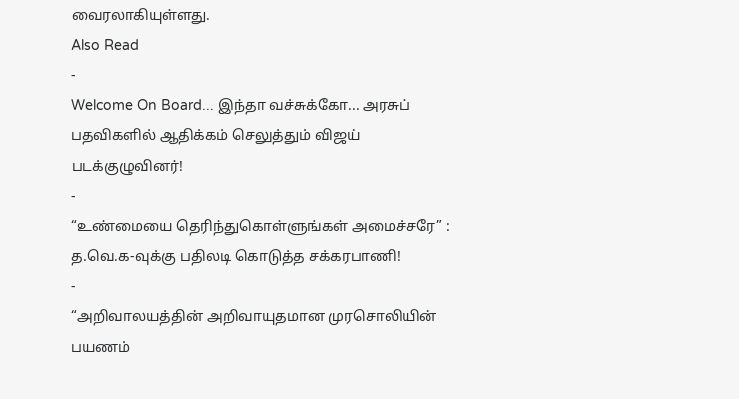வைரலாகியுள்ளது.
Also Read
-
Welcome On Board... இந்தா வச்சுக்கோ... அரசுப் பதவிகளில் ஆதிக்கம் செலுத்தும் விஜய் படக்குழுவினர்!
-
“உண்மையை தெரிந்துகொள்ளுங்கள் அமைச்சரே” : த.வெ.க-வுக்கு பதிலடி கொடுத்த சக்கரபாணி!
-
“அறிவாலயத்தின் அறிவாயுதமான முரசொலியின் பயணம்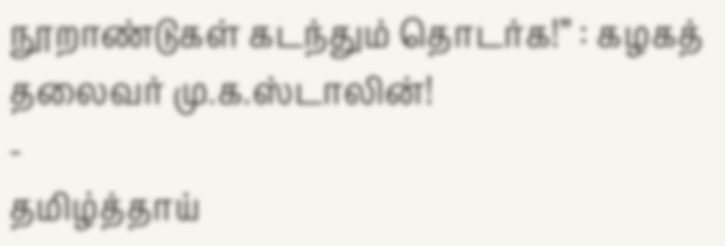நூறாண்டுகள் கடந்தும் தொடர்க!” : கழகத் தலைவர் மு.க.ஸ்டாலின்!
-
தமிழ்த்தாய்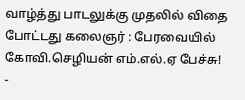வாழ்த்து பாடலுக்கு முதலில் விதை போட்டது கலைஞர் : பேரவையில் கோவி.செழியன் எம்.எல்.ஏ பேச்சு!
-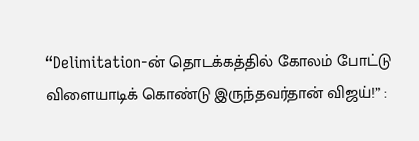“Delimitation-ன் தொடக்கத்தில் கோலம் போட்டு விளையாடிக் கொண்டு இருந்தவர்தான் விஜய்!” :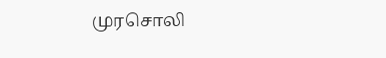முரசொலி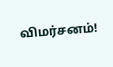விமர்சனம்!